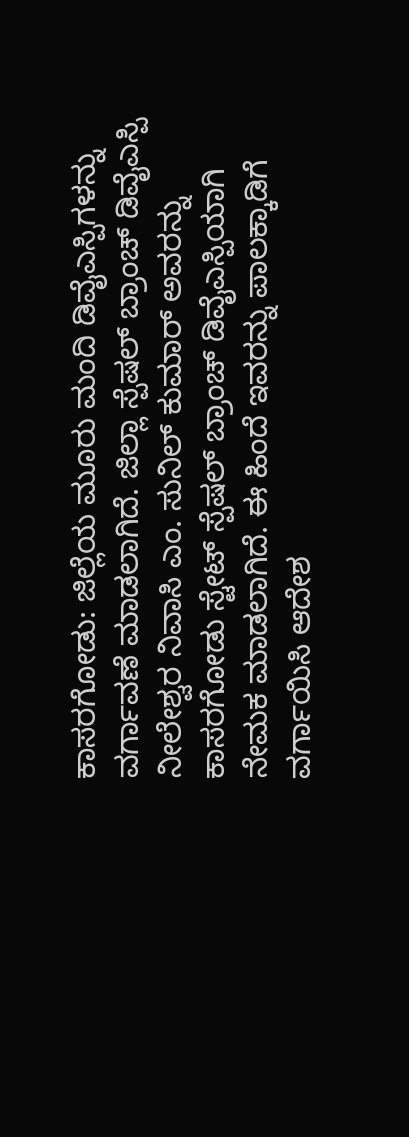ಕಾಸರಗೋಡು: ಜಿಲ್ಲೆಯ ಮೂರು ಮಂದಿ ಡಿವೈಎಸ್ಪಿಗಳನ್ನು ವರ್ಗಾವಣೆ ಮಾಡಲಾಗಿದೆ. ಜಿಲ್ಲಾ ಸ್ಪೆಷಲ್ ಬ್ರಾಂಚ್ ಡಿವೈಎಸ್ಪಿ ನೀಲೇಶ್ವರ ನಿವಾಸಿ ಎಂ. ಸುನಿಲ್ ಕುಮಾರ್ ಅವರನ್ನು ಕಾಸರಗೋಡು ಸ್ಟೇಟ್ ಸ್ಪೆಷಲ್ ಬ್ರಾಂಚ್ ಡಿವೈಎಸ್ಪಿಯಾಗಿ ನೇಮಕ ಮಾಡಲಾಗಿದೆ. ಈ ಹಿಂದೆ ಇವರನ್ನು ಪಾಲಕ್ಕಾಡಿಗೆ ವರ್ಗಾಯಿಸಿ ಆದೇಶ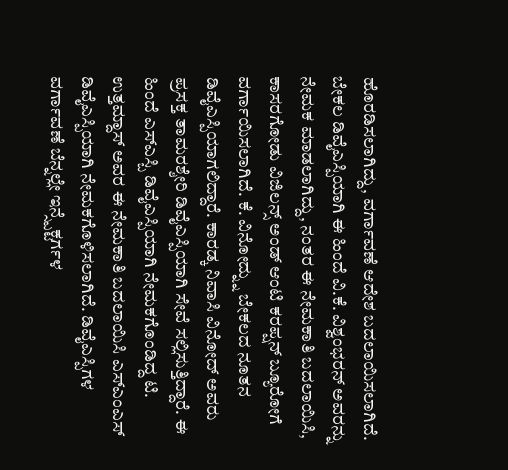ಹೊರಡಿಸಲಾಗಿದ್ದು, ವರ್ಗಾವಣೆ ಆದೇಶ ಬದಲಾಯಿಸಲಾಗಿದೆ.
ಬೇಕಲ ಡಿವೈಎಸ್ಪಿಯಾಗಿ ಈ ಹಿಂದೆ ವಿ.ಕೆ. ವಿಶ್ವಂಭರನ್ ಅವರನ್ನು ನೇಮಕ ಮಾಡಲಾಗಿದ್ದು, ನಂತರ ಈ ನೇಮಕಾತಿ ಬದಲಾಯಿಸಿ, ಕಾಸರಗೋಡು ವಿಜಿಲನ್ಸ್ ಅಂಡ್ ಆಂಟಿ ಕರಪ್ಷನ್ ಬ್ಯೂರೋಗೆ ವರ್ಗಾಯಿಸಲಾಗಿದೆ. ಕೆ. ವಿನೋದ್ನ್ನು ಬೇಕಲದ ನೂತನ ಡಿವೈಎಸ್ಪಿಯಾಗಲಿದ್ದಾರೆ. ಕಾರಡ್ಕ ನಿವಾಸಿ ವಿನೋದ್ ಅವರು ಪ್ರಸಕ್ತ ತಾಮರಶ್ಶೇರಿ ಡಿವೈಎಸ್ಪಿಯಾಗಿ ಸೇವೆ ಸಲ್ಲಿಸುತ್ತಿದ್ದಾರೆ. ಈ ಹಿಂದೆ ಎಸ್ಎಸ್ಬಿ ಡಿವೈಎಸ್ಪಿಯಾಗಿ ನೇಮಕಗೊಂಡಿದ್ದ ಟಿ. ಉತ್ತಮ್ದಾಸ್ ಅವರ ಈ ನೇಮಕಾತಿ ಬದಲಾಯಿಸಿ ಎಸ್ಎಂಎಸ್ ಡಿವೈಎಸ್ಪಿಯಾಗಿ ನೇಮಕಗೊಳಿಸಲಾಗಿದೆ. ಡಿವೈಎಸ್ಪಿಗಳ ವರ್ಗಾವಣೆ ಬೆನ್ನಲ್ಲೇ ಇನ್ಸ್ಪೆಕ್ಟರ್ಗಳ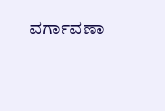ವರ್ಗಾವಣಾ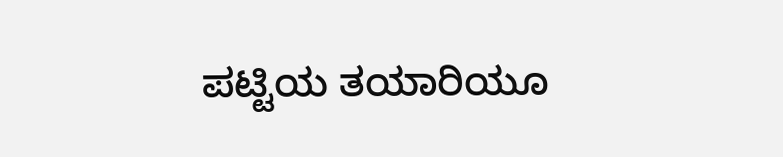ಪಟ್ಟಿಯ ತಯಾರಿಯೂ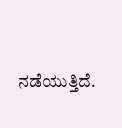ನಡೆಯುತ್ತಿದೆ.